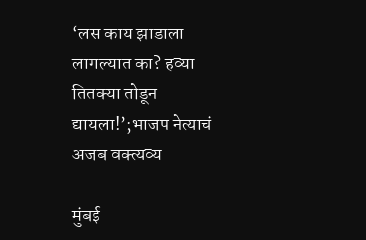‘लस काय झाडाला लागल्यात का? हव्या तितक्या तोडून द्यायला!’;भाजप नेत्याचं अजब वक्त्यव्य

मुंबई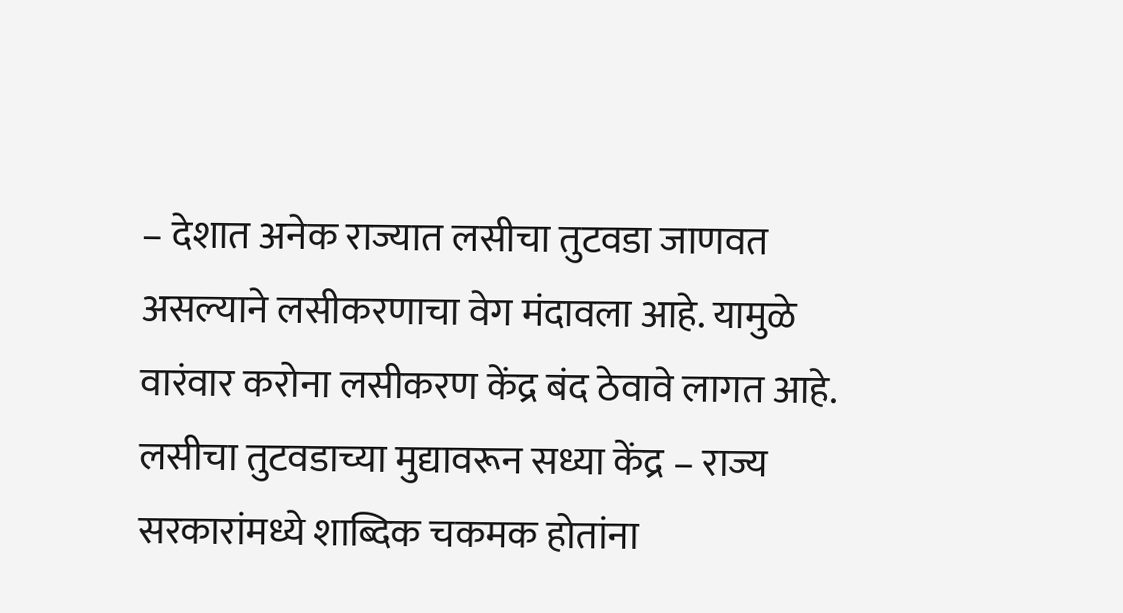– देशात अनेक राज्यात लसीचा तुटवडा जाणवत असल्याने लसीकरणाचा वेग मंदावला आहे. यामुळे वारंवार करोना लसीकरण केंद्र बंद ठेवावे लागत आहे. लसीचा तुटवडाच्या मुद्यावरून सध्या केंद्र – राज्य सरकारांमध्ये शाब्दिक चकमक होतांना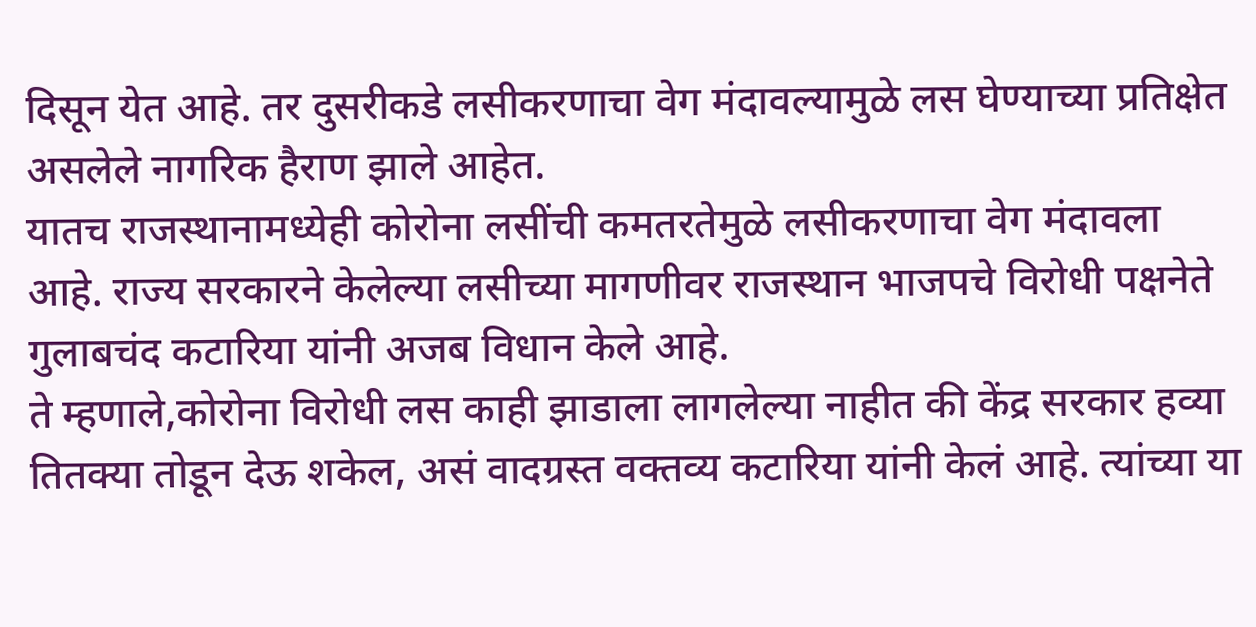दिसून येत आहे. तर दुसरीकडे लसीकरणाचा वेग मंदावल्यामुळे लस घेण्याच्या प्रतिक्षेत असलेले नागरिक हैराण झाले आहेत.
यातच राजस्थानामध्येही कोरोना लसींची कमतरतेमुळे लसीकरणाचा वेग मंदावला आहे. राज्य सरकारने केलेल्या लसीच्या मागणीवर राजस्थान भाजपचे विरोधी पक्षनेते गुलाबचंद कटारिया यांनी अजब विधान केले आहे.
ते म्हणाले,कोरोना विरोधी लस काही झाडाला लागलेल्या नाहीत की केंद्र सरकार हव्या तितक्या तोडून देऊ शकेल, असं वादग्रस्त वक्तव्य कटारिया यांनी केलं आहे. त्यांच्या या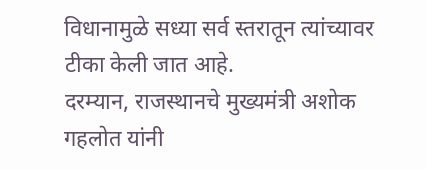विधानामुळे सध्या सर्व स्तरातून त्यांच्यावर टीका केली जात आहे.
दरम्यान, राजस्थानचे मुख्यमंत्री अशोक गहलोत यांनी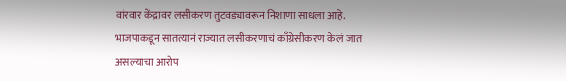वांरवार केंद्रावर लसीकरण तुटवड्यावरून निशाणा साधला आहे. भाजपाकडून सातत्यानं राज्यात लसीकरणाचं काँग्रेसीकरण केलं जात असल्याचा आरोप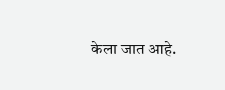केला जात आहे.